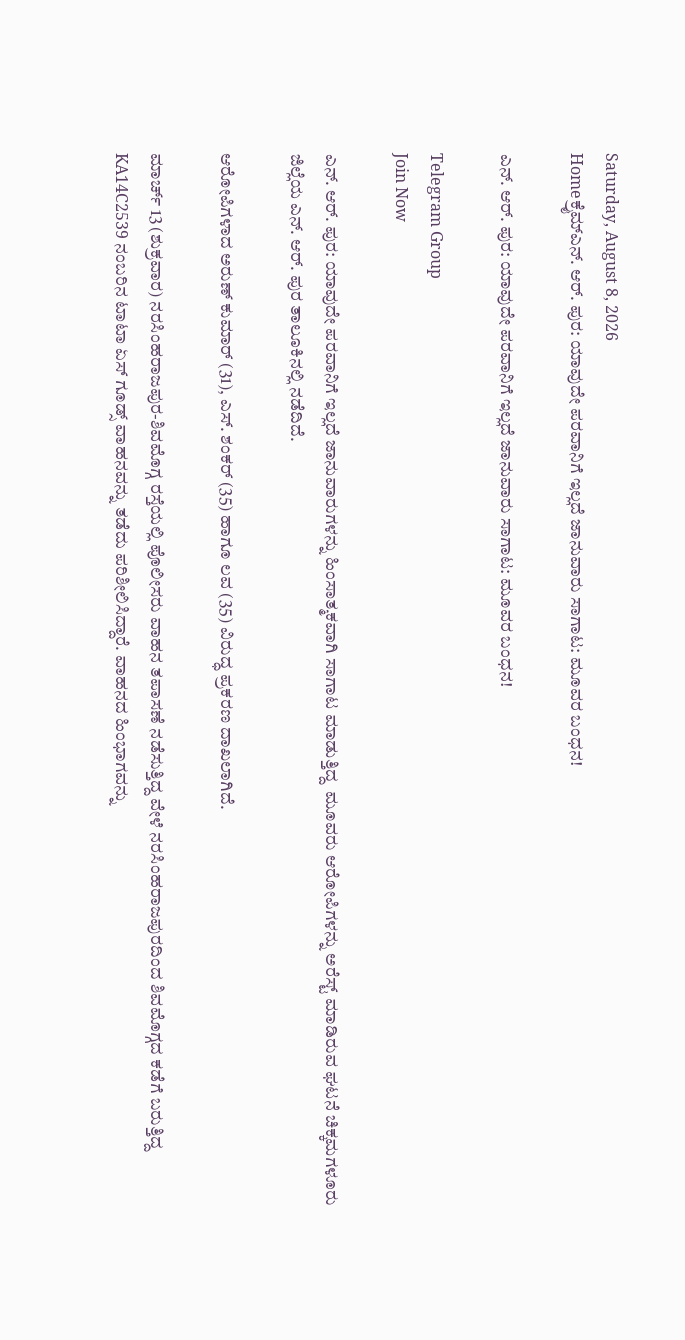Saturday, August 8, 2026
Homeಕ್ರೈಮ್ಎನ್. ಆರ್. ಪುರ: ಯಾವುದೇ ಪರವಾನಿಗೆ ಇಲ್ಲದೆ ಜಾನುವಾರು ಸಾಗಾಟ: ಮೂವರ ಬಂಧನ!

ಎನ್. ಆರ್. ಪುರ: ಯಾವುದೇ ಪರವಾನಿಗೆ ಇಲ್ಲದೆ ಜಾನುವಾರು ಸಾಗಾಟ: ಮೂವರ ಬಂಧನ!

Telegram Group
Join Now

ಎನ್. ಆರ್. ಪುರ: ಯಾವುದೇ ಪರವಾನಿಗೆ ಇಲ್ಲದೆ ಜಾನುವಾರುಗಳನ್ನು ಹಿಂಸಾತ್ಮಕವಾಗಿ ಸಾಗಾಟ ಮಾಡುತ್ತಿದ್ದ  ಮೂವರು ಆರೋಪಿಗಳನ್ನು ಅರೆಸ್ಟ್‌ ಮಾಡಿರುವ ಘಟನೆ ಚಿಕ್ಕಮಗಳೂರು ಜಿಲ್ಲೆಯ ಎನ್. ಆರ್. ಪುರ ತಾಲೂಕಿನಲ್ಲಿ ನಡೆದಿದೆ.

ಆರೋಪಿಗಳಾದ ಅರುಣ್ ಕುಮಾರ್ (31), ಎಸ್. ಶಂಕರ್ (35) ಹಾಗೂ ಲವ (35) ವಿರುದ್ಧ ಪ್ರಕರಣ ದಾಖಲಾಗಿದೆ.

ಮಾರ್ಚ್‌ 13 (ಶುಕ್ರವಾರ) ನರಸಿಂಹರಾಜಪುರ-ಶಿವಮೊಗ್ಗ ರಸ್ತೆಯಲ್ಲಿ ಪೊಲೀಸರು ವಾಹನ ತಪಾಸಣೆ ನಡೆಸುತ್ತಿದ್ದ ವೇಳೆ ನರಸಿಂಹರಾಜಪುರದಿಂದ ಶಿವಮೊಗ್ಗದ ಕಡೆಗೆ ಬರುತ್ತಿದ್ದ KA14C2539 ನಂಬರಿನ ಟಾಟಾ ಏಸ್ ಗೂಡ್ಸ್ ವಾಹನವನ್ನು ತಡೆದು ಪರಿಶೀಲಿಸಿದ್ದಾರೆ. ವಾಹನದ ಹಿಂಭಾಗವನ್ನು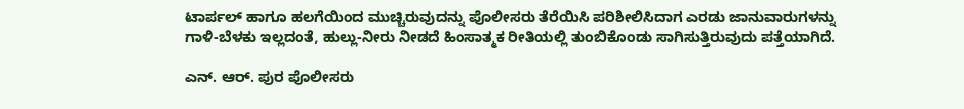ಟಾರ್ಪಲ್ ಹಾಗೂ ಹಲಗೆಯಿಂದ ಮುಚ್ಚಿರುವುದನ್ನು ಪೊಲೀಸರು ತೆರೆಯಿಸಿ ಪರಿಶೀಲಿಸಿದಾಗ ಎರಡು ಜಾನುವಾರುಗಳನ್ನು ಗಾಳಿ-ಬೆಳಕು ಇಲ್ಲದಂತೆ, ಹುಲ್ಲು-ನೀರು ನೀಡದೆ ಹಿಂಸಾತ್ಮಕ ರೀತಿಯಲ್ಲಿ ತುಂಬಿಕೊಂಡು ಸಾಗಿಸುತ್ತಿರುವುದು ಪತ್ತೆಯಾಗಿದೆ.

ಎನ್. ಆರ್. ಪುರ ಪೊಲೀಸರು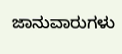ಜಾನುವಾರುಗಳು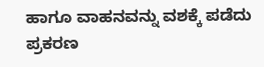ಹಾಗೂ ವಾಹನವನ್ನು ವಶಕ್ಕೆ ಪಡೆದು ಪ್ರಕರಣ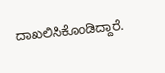ದಾಖಲಿಸಿಕೊಂಡಿದ್ದಾರೆ.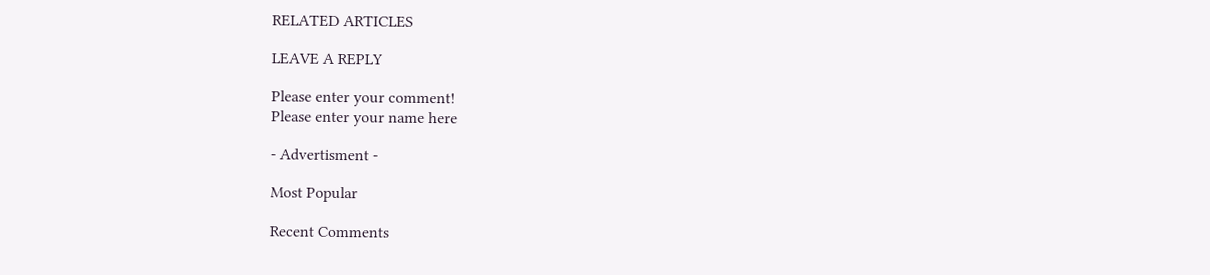RELATED ARTICLES

LEAVE A REPLY

Please enter your comment!
Please enter your name here

- Advertisment -

Most Popular

Recent Comments